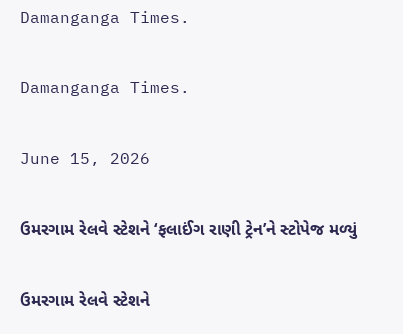Damanganga Times.

Damanganga Times.

June 15, 2026

ઉમરગામ રેલવે સ્ટેશને ‘ફલાઈંગ રાણી ટ્રેન’ને સ્ટોપેજ મળ્યું

ઉમરગામ રેલવે સ્ટેશને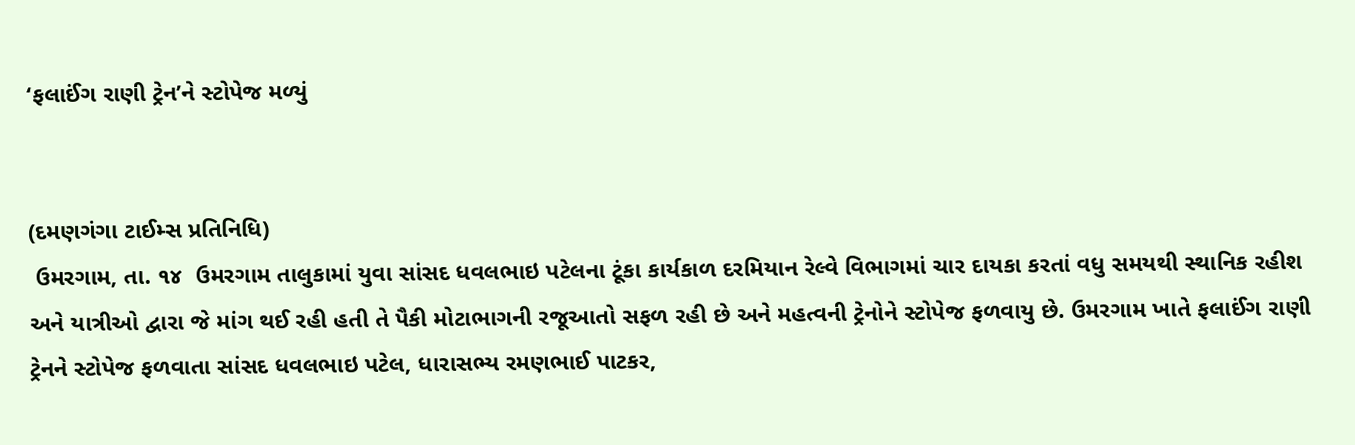‘ફલાઈંગ રાણી ટ્રેન’ને સ્ટોપેજ મળ્યું


(દમણગંગા ટાઈમ્સ પ્રતિનિધિ)
 ઉમરગામ, તા. ૧૪  ઉમરગામ તાલુકામાં યુવા સાંસદ ધવલભાઇ પટેલના ટૂંકા કાર્યકાળ દરમિયાન રેલ્વે વિભાગમાં ચાર દાયકા કરતાં વધુ સમયથી સ્થાનિક રહીશ અને યાત્રીઓ દ્વારા જે માંગ થઈ રહી હતી તે પૈકી મોટાભાગની રજૂઆતો સફળ રહી છે અને મહત્વની ટ્રેનોને સ્ટોપેજ ફળવાયુ છે. ઉમરગામ ખાતે ફલાઈંગ રાણી ટ્રેનને સ્ટોપેજ ફળવાતા સાંસદ ધવલભાઇ પટેલ, ધારાસભ્ય રમણભાઈ પાટકર,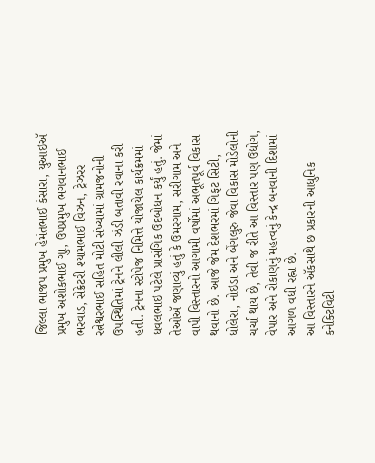જિલ્લા ભાજપ પ્રમુખ હેમંતભાઈ કંસારા, યુઆઇઍ પ્રમુખ અશોકભાઈ ગુા, ઉપપ્રમુખ ભગવાનભાઈ ભરવાડ, સેક્રેટરી શ્યામભાઈ વિઝન, ટ્રેઝરર રત્નેશ્વરભાઈ સહિત મોટી સંખ્યામાં ગ્રામજનોની ઉપસ્થિતિમાં ટ્રેનને લીલી ઝંડી બતાવી રવાના કરી હતી. ટ્રેનના સ્ટોપેજ નિમિત્તે યોજાયેલ કાર્યક્રમમાં ધવલભાઇ પટેલે પ્રાસંગિક ઉદબોધન કર્યું હતું. જેમાં તેઓઍ જણાવ્યું હતું કે ઉમરગામ, સરીગામ અને વાપી વિસ્તારનો આગામી વર્ષોમાં અભૂતપૂર્વ વિકાસ થવાનો છે. આજે જેમ દેશભરમાં ગિફટ સિટી, ધોલેરા, નોઇડા અને બેંગલુરુ જેવા વિકાસ મોડેલોની ચર્ચા થાય છે, તેવી જ રીતે આ વિસ્તાર પણ ઉદ્યોગ, વેપાર અને રોકાણનું મહત્વનું કેન્દ્ર બનવાની દિશામાં આગળ વધી રહ્ના છે.
આ વિસ્તારને ઍકસાથે છ પ્રકારની આધુનિક કનેક્ટિવિટી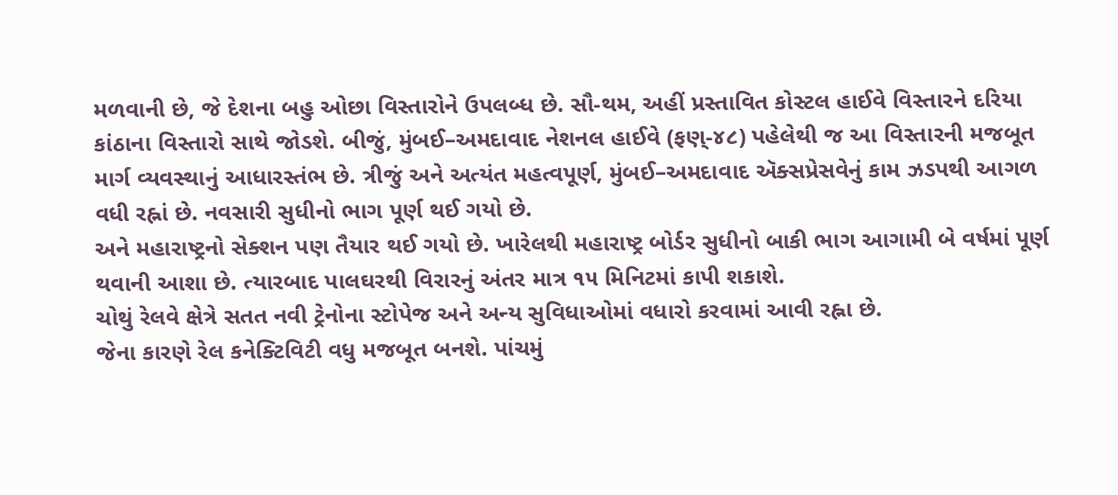મળવાની છે, જે દેશના બહુ ઓછા વિસ્તારોને ઉપલબ્ધ છે. સૌ-થમ, અહીં પ્રસ્તાવિત કોસ્ટલ હાઈવે વિસ્તારને દરિયા કાંઠાના વિસ્તારો સાથે જોડશે. બીજું, મુંબઈ–અમદાવાદ નેશનલ હાઈવે (ફણ્-૪૮) પહેલેથી જ આ વિસ્તારની મજબૂત માર્ગ વ્યવસ્થાનું આધારસ્તંભ છે. ત્રીજું અને અત્યંત મહત્વપૂર્ણ, મુંબઈ–અમદાવાદ ઍક્સપ્રેસવેનું કામ ઝડપથી આગળ વધી રહ્નાં છે. નવસારી સુધીનો ભાગ પૂર્ણ થઈ ગયો છે.
અને મહારાષ્ટ્રનો સેક્શન પણ તૈયાર થઈ ગયો છે. ખારેલથી મહારાષ્ટ્ર બોર્ડર સુધીનો બાકી ભાગ આગામી બે વર્ષમાં પૂર્ણ થવાની આશા છે. ત્યારબાદ પાલઘરથી વિરારનું અંતર માત્ર ૧૫ મિનિટમાં કાપી શકાશે.
ચોથું રેલવે ક્ષેત્રે સતત નવી ટ્રેનોના સ્ટોપેજ અને અન્ય સુવિધાઓમાં વધારો કરવામાં આવી રહ્ના છે.
જેના કારણે રેલ કનેક્ટિવિટી વધુ મજબૂત બનશે. પાંચમું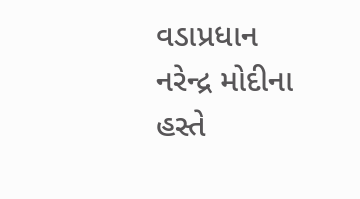વડાપ્રધાન નરેન્દ્ર મોદીના હસ્તે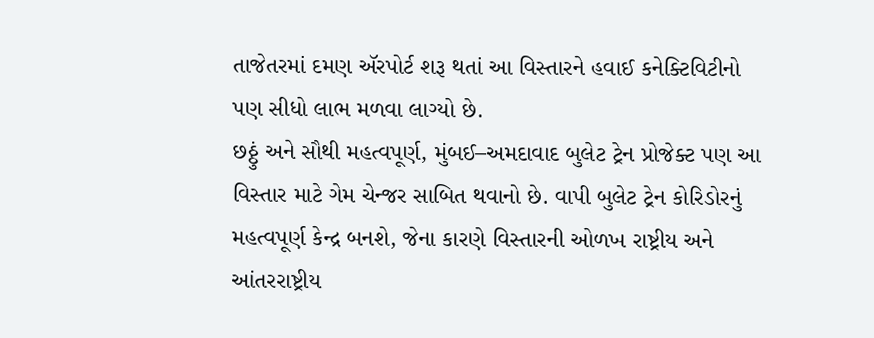તાજેતરમાં દમણ ઍરપોર્ટ શરૂ થતાં આ વિસ્તારને હવાઈ કનેક્ટિવિટીનો પણ સીધો લાભ મળવા લાગ્યો છે.
છઠ્ઠું અને સૌથી મહત્વપૂર્ણ, મુંબઈ–અમદાવાદ બુલેટ ટ્રેન પ્રોજેક્ટ પણ આ વિસ્તાર માટે ગેમ ચેન્જર સાબિત થવાનો છે. વાપી બુલેટ ટ્રેન કોરિડોરનું મહત્વપૂર્ણ કેન્દ્ર બનશે, જેના કારણે વિસ્તારની ઓળખ રાષ્ટ્રીય અને આંતરરાષ્ટ્રીય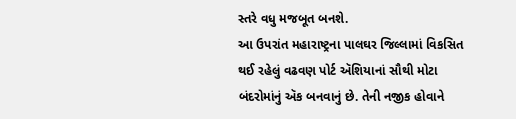સ્તરે વધુ મજબૂત બનશે.
આ ઉપરાંત મહારાષ્ટ્રના પાલઘર જિલ્લામાં વિકસિત થઈ રહેલું વઢવણ પોર્ટ ઍશિયાનાં સૌથી મોટા બંદરોમાંનું ઍક બનવાનું છે. તેની નજીક હોવાને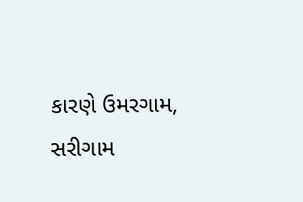કારણે ઉમરગામ, સરીગામ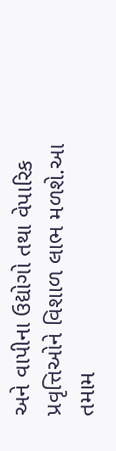અને વાપીના ઉદ્યોગો તથા વેપારિક પ્રવૃત્તિઓને વિશાળ લાભ મળશે.આ તમામ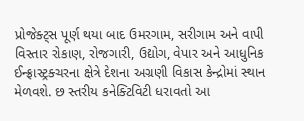પ્રોજેક્ટ્સ પૂર્ણ થયા બાદ ઉમરગામ, સરીગામ અને વાપી વિસ્તાર રોકાણ, રોજગારી, ઉદ્યોગ, વેપાર અને આધુનિક ઈન્ફ્રાસ્ટ્રક્ચરના ક્ષેત્રે દેશના અગ્રણી વિકાસ કેન્દ્રોમાં સ્થાન મેળવશે. છ સ્તરીય કનેક્ટિવિટી ધરાવતો આ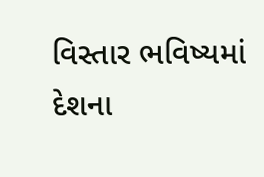વિસ્તાર ભવિષ્યમાં દેશના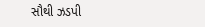સૌથી ઝડપી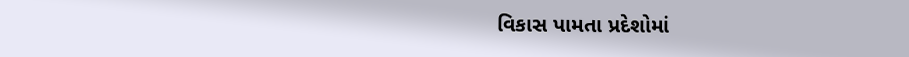વિકાસ પામતા પ્રદેશોમાં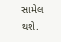સામેલ થશે.